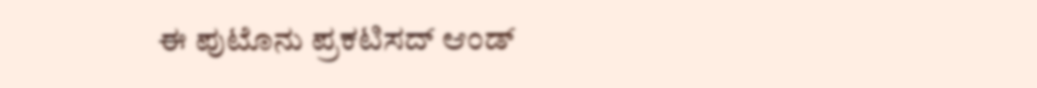ಈ ಪುಟೊನು ಪ್ರಕಟಿಸದ್ ಆಂಡ್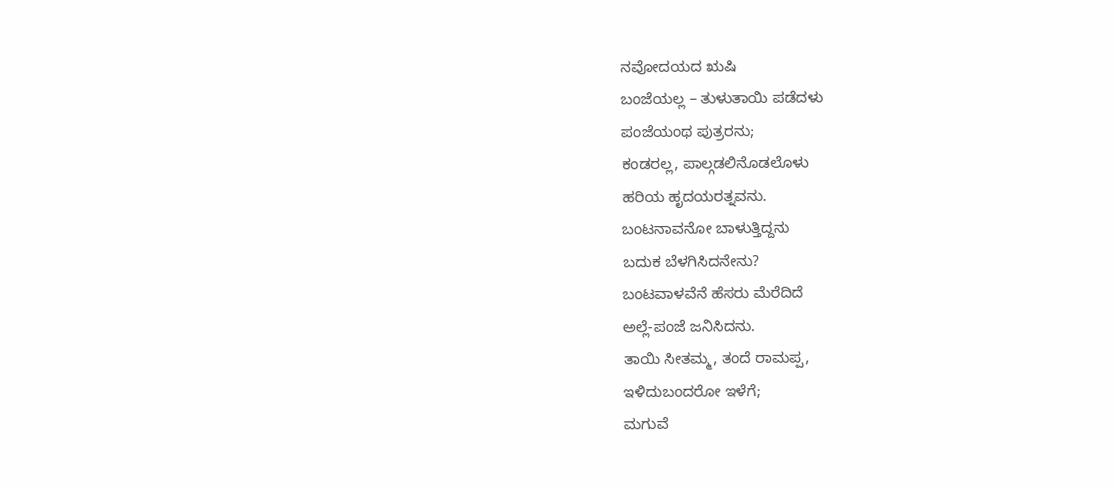ನವೋದಯದ ಋಷಿ
ಬಂಜೆಯಲ್ಲ – ತುಳುತಾಯಿ ಪಡೆದಳು
ಪಂಜೆಯಂಥ ಪುತ್ರರನು;
ಕಂಡರಲ್ಲ, ಪಾಲ್ಗಡಲಿನೊಡಲೊಳು
ಹರಿಯ ಹೃದಯರತ್ನವನು.
ಬಂಟನಾವನೋ ಬಾಳುತ್ತಿದ್ದನು
ಬದುಕ ಬೆಳಗಿಸಿದನೇನು?
ಬಂಟವಾಳವೆನೆ ಹೆಸರು ಮೆರೆದಿದೆ
ಅಲ್ಲೆ-ಪಂಜೆ ಜನಿಸಿದನು.
ತಾಯಿ ಸೀತಮ್ಮ, ತಂದೆ ರಾಮಪ್ಪ,
ಇಳಿದುಬಂದರೋ ಇಳೆಗೆ;
ಮಗುವೆ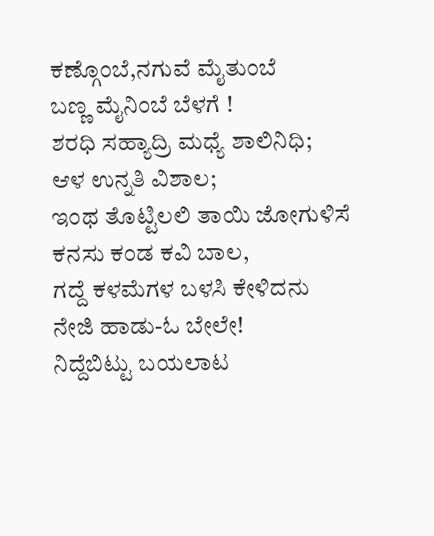ಕಣ್ಗೊಂಬೆ,ನಗುವೆ ಮೈತುಂಬೆ
ಬಣ್ಣ ಮೈನಿಂಬೆ ಬೆಳಗೆ !
ಶರಧಿ ಸಹ್ಯಾದ್ರಿ ಮಧ್ಯೆ ಶಾಲಿನಿಧಿ;
ಆಳ ಉನ್ನತಿ ವಿಶಾಲ;
ಇಂಥ ತೊಟ್ಟಿಲಲಿ ತಾಯಿ ಜೋಗುಳಿಸೆ
ಕನಸು ಕಂಡ ಕವಿ ಬಾಲ,
ಗದ್ದೆ ಕಳಮೆಗಳ ಬಳಸಿ ಕೇಳಿದನು
ನೇಜಿ ಹಾಡು-ಓ ಬೇಲೇ!
ನಿದ್ದೆಬಿಟ್ಟು ಬಯಲಾಟ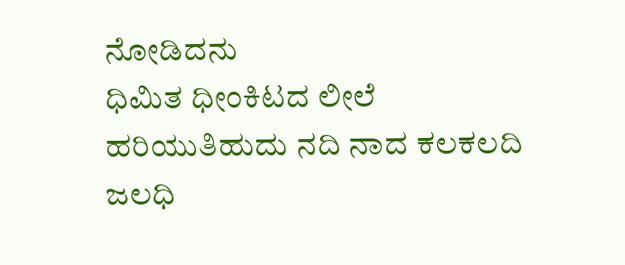ನೋಡಿದನು
ಧಿಮಿತ ಧೀಂಕಿಟದ ಲೀಲೆ
ಹರಿಯುತಿಹುದು ನದಿ ನಾದ ಕಲಕಲದಿ
ಜಲಧಿ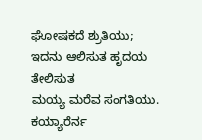ಘೋಷಕದೆ ಶ್ರುತಿಯು;
ಇದನು ಆಲಿಸುತ ಹೃದಯ ತೇಲಿಸುತ
ಮಯ್ಯ ಮರೆವ ಸಂಗತಿಯು.
ಕಯ್ಯಾರೆರ್ನ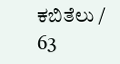ಕಬಿತೆಲು / 63